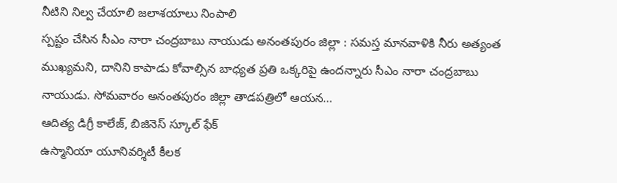నీటిని నిల్వ చేయాలి జలాశయాలు నింపాలి
స్పష్టం చేసిన సీఎం నారా చంద్రబాబు నాయుడు అనంతపురం జిల్లా : సమస్త మానవాళికి నీరు అత్యంత ముఖ్యమని, దానిని కాపాడు కోవాల్సిన బాధ్యత ప్రతి ఒక్కరిపై ఉందన్నారు సీఎం నారా చంద్రబాబు నాయుడు. సోమవారం అనంతపురం జిల్లా తాడపత్రిలో ఆయన…
ఆదిత్య డిగ్రీ కాలేజ్, బిజినెస్ స్కూల్ ఫేక్
ఉస్మానియా యూనివర్శిటీ కీలక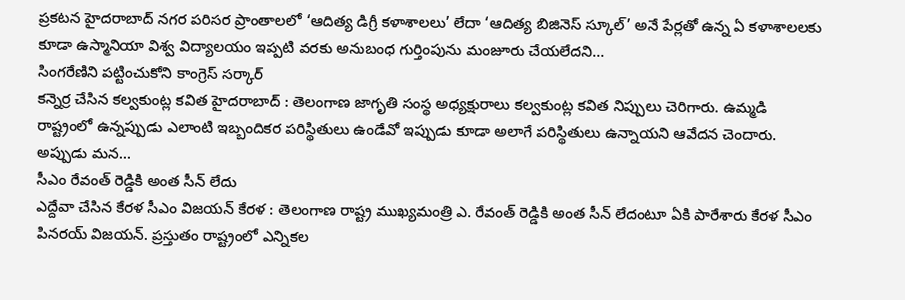ప్రకటన హైదరాబాద్ నగర పరిసర ప్రాంతాలలో ‘ఆదిత్య డిగ్రీ కళాశాలలు’ లేదా ‘ఆదిత్య బిజినెస్ స్కూల్’ అనే పేర్లతో ఉన్న ఏ కళాశాలలకు కూడా ఉస్మానియా విశ్వ విద్యాలయం ఇప్పటి వరకు అనుబంధ గుర్తింపును మంజూరు చేయలేదని…
సింగరేణిని పట్టించుకోని కాంగ్రెస్ సర్కార్
కన్నెర్ర చేసిన కల్వకుంట్ల కవిత హైదరాబాద్ : తెలంగాణ జాగృతి సంస్థ అధ్యక్షురాలు కల్వకుంట్ల కవిత నిప్పులు చెరిగారు. ఉమ్మడి రాష్ట్రంలో ఉన్నప్పుడు ఎలాంటి ఇబ్బందికర పరిస్థితులు ఉండేవో ఇప్పుడు కూడా అలాగే పరిస్థితులు ఉన్నాయని ఆవేదన చెందారు. అప్పుడు మన…
సీఎం రేవంత్ రెడ్డికి అంత సీన్ లేదు
ఎద్దేవా చేసిన కేరళ సీఎం విజయన్ కేరళ : తెలంగాణ రాష్ట్ర ముఖ్యమంత్రి ఎ. రేవంత్ రెడ్డికి అంత సీన్ లేదంటూ ఏకి పారేశారు కేరళ సీఎం పినరయ్ విజయన్. ప్రస్తుతం రాష్ట్రంలో ఎన్నికల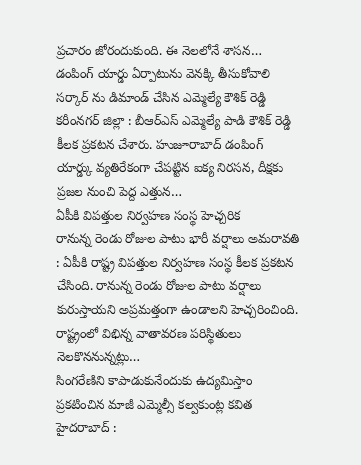ప్రచారం జోరందుకుంది. ఈ నెలలోనే శాసన…
డంపింగ్ యార్డు ఏర్పాటును వెనక్కి తీసుకోవాలి
సర్కార్ ను డిమాండ్ చేసిన ఎమ్మెల్యే కౌశిక్ రెడ్డి కరీంనగర్ జిల్లా : బీఆర్ఎస్ ఎమ్మెల్యే పాడి కౌశిక్ రెడ్డి కీలక ప్రకటన చేశారు. హుజూరాబాద్ డంపింగ్ యార్డ్కు వ్యతిరేకంగా చేపట్టిన ఐక్య నిరసన, దీక్షకు ప్రజల నుంచి పెద్ద ఎత్తున…
ఏపీకి విపత్తుల నిర్వహణ సంస్థ హెచ్చరిక
రానున్న రెండు రోజుల పాటు భారీ వర్షాలు అమరావతి : ఏపీకి రాష్ట్ర విపత్తుల నిర్వహణ సంస్థ కీలక ప్రకటన చేసింది. రానున్న రెండు రోజుల పాటు వర్షాలు కురుస్తాయని అప్రమత్తంగా ఉండాలని హెచ్చరించింది. రాష్ట్రంలో విభిన్న వాతావరణ పరిస్థితులు నెలకొననున్నట్లు…
సింగరేణిని కాపాడుకునేందుకు ఉద్యమిస్తాం
ప్రకటించిన మాజీ ఎమ్మెల్సీ కల్వకుంట్ల కవిత హైదరాబాద్ :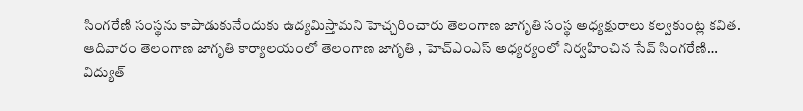సింగరేణి సంస్థను కాపాడుకునేందుకు ఉద్యమిస్తామని హెచ్చరించారు తెలంగాణ జాగృతి సంస్థ అధ్యక్షురాలు కల్వకుంట్ల కవిత. ఆదివారం తెలంగాణ జాగృతి కార్యాలయంలో తెలంగాణ జాగృతి , హెచ్ఎంఎస్ అధ్యర్యంలో నిర్వహించిన సేవ్ సింగరేణి…
విద్యుత్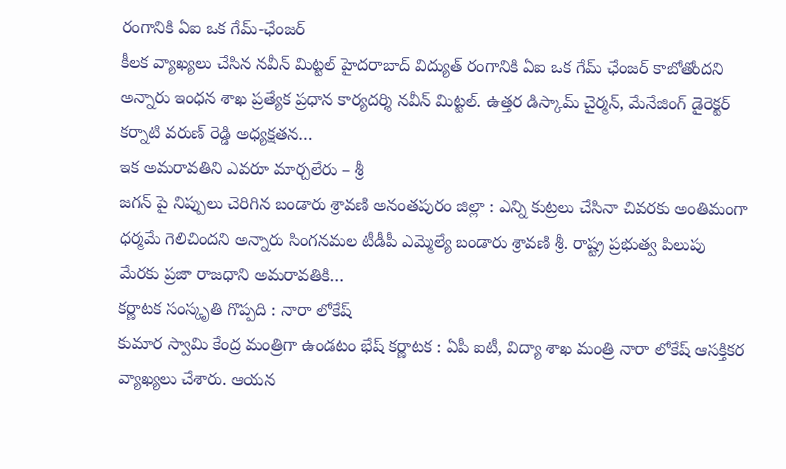రంగానికి ఏఐ ఒక గేమ్-ఛేంజర్
కీలక వ్యాఖ్యలు చేసిన నవీన్ మిట్టల్ హైదరాబాద్ విద్యుత్ రంగానికి ఏఐ ఒక గేమ్ ఛేంజర్ కాబోతోందని అన్నారు ఇంధన శాఖ ప్రత్యేక ప్రధాన కార్యదర్శి నవీన్ మిట్టల్. ఉత్తర డిస్కామ్ చైర్మన్, మేనేజింగ్ డైరెక్టర్ కర్నాటి వరుణ్ రెడ్డి అధ్యక్షతన…
ఇక అమరావతిని ఎవరూ మార్చలేరు – శ్రీ
జగన్ పై నిప్పులు చెరిగిన బండారు శ్రావణి అనంతపురం జిల్లా : ఎన్ని కుట్రలు చేసినా చివరకు అంతిమంగా ధర్మమే గెలిచిందని అన్నారు సింగనమల టీడీపీ ఎమ్మెల్యే బండారు శ్రావణి శ్రీ. రాష్ట్ర ప్రభుత్వ పిలుపు మేరకు ప్రజా రాజధాని అమరావతికి…
కర్ణాటక సంస్కృతి గొప్పది : నారా లోకేష్
కుమార స్వామి కేంద్ర మంత్రిగా ఉండటం భేష్ కర్ణాటక : ఏపీ ఐటీ, విద్యా శాఖ మంత్రి నారా లోకేష్ ఆసక్తికర వ్యాఖ్యలు చేశారు. ఆయన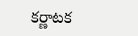కర్ణాటక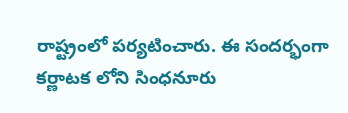రాష్ట్రంలో పర్యటించారు. ఈ సందర్భంగా కర్ణాటక లోని సింధనూరు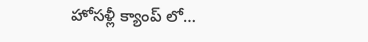హోసళ్లీ క్యాంప్ లో…